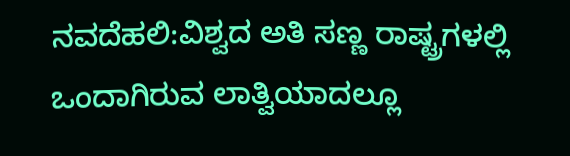ನವದೆಹಲಿ:ವಿಶ್ವದ ಅತಿ ಸಣ್ಣ ರಾಷ್ಟ್ರಗಳಲ್ಲಿ ಒಂದಾಗಿರುವ ಲಾತ್ವಿಯಾದಲ್ಲೂ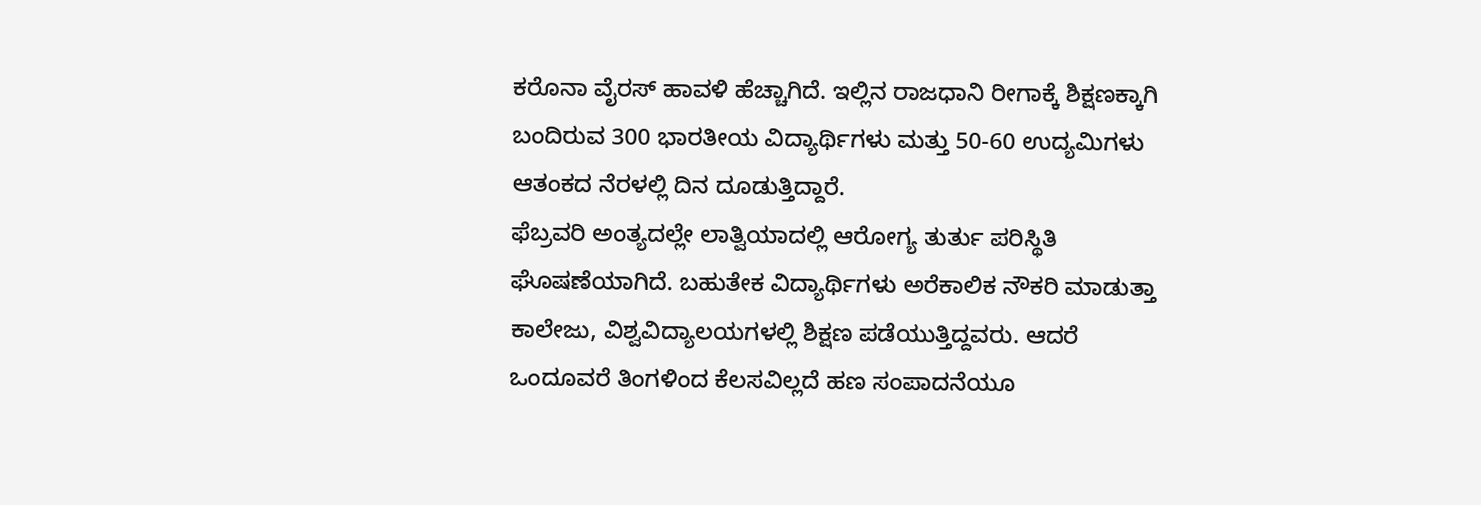ಕರೊನಾ ವೈರಸ್ ಹಾವಳಿ ಹೆಚ್ಚಾಗಿದೆ. ಇಲ್ಲಿನ ರಾಜಧಾನಿ ರೀಗಾಕ್ಕೆ ಶಿಕ್ಷಣಕ್ಕಾಗಿ ಬಂದಿರುವ 300 ಭಾರತೀಯ ವಿದ್ಯಾರ್ಥಿಗಳು ಮತ್ತು 50-60 ಉದ್ಯಮಿಗಳು ಆತಂಕದ ನೆರಳಲ್ಲಿ ದಿನ ದೂಡುತ್ತಿದ್ದಾರೆ.
ಫೆಬ್ರವರಿ ಅಂತ್ಯದಲ್ಲೇ ಲಾತ್ವಿಯಾದಲ್ಲಿ ಆರೋಗ್ಯ ತುರ್ತು ಪರಿಸ್ಥಿತಿ ಘೊಷಣೆಯಾಗಿದೆ. ಬಹುತೇಕ ವಿದ್ಯಾರ್ಥಿಗಳು ಅರೆಕಾಲಿಕ ನೌಕರಿ ಮಾಡುತ್ತಾ ಕಾಲೇಜು, ವಿಶ್ವವಿದ್ಯಾಲಯಗಳಲ್ಲಿ ಶಿಕ್ಷಣ ಪಡೆಯುತ್ತಿದ್ದವರು. ಆದರೆ ಒಂದೂವರೆ ತಿಂಗಳಿಂದ ಕೆಲಸವಿಲ್ಲದೆ ಹಣ ಸಂಪಾದನೆಯೂ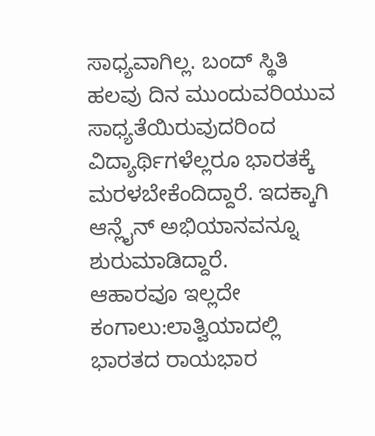ಸಾಧ್ಯವಾಗಿಲ್ಲ. ಬಂದ್ ಸ್ಥಿತಿ ಹಲವು ದಿನ ಮುಂದುವರಿಯುವ ಸಾಧ್ಯತೆಯಿರುವುದರಿಂದ ವಿದ್ಯಾರ್ಥಿಗಳೆಲ್ಲರೂ ಭಾರತಕ್ಕೆ ಮರಳಬೇಕೆಂದಿದ್ದಾರೆ. ಇದಕ್ಕಾಗಿ ಆನ್ಲೈನ್ ಅಭಿಯಾನವನ್ನೂ ಶುರುಮಾಡಿದ್ದಾರೆ.
ಆಹಾರವೂ ಇಲ್ಲದೇ ಕಂಗಾಲು:ಲಾತ್ವಿಯಾದಲ್ಲಿ ಭಾರತದ ರಾಯಭಾರ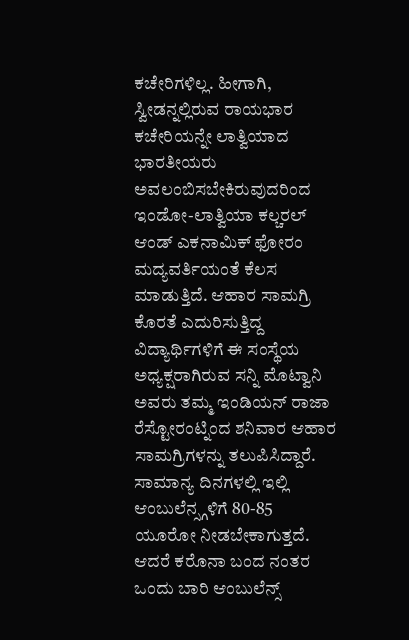ಕಚೇರಿಗಳಿಲ್ಲ. ಹೀಗಾಗಿ, ಸ್ವೀಡನ್ನಲ್ಲಿರುವ ರಾಯಭಾರ ಕಚೇರಿಯನ್ನೇ ಲಾತ್ವಿಯಾದ ಭಾರತೀಯರು ಅವಲಂಬಿಸಬೇಕಿರುವುದರಿಂದ ಇಂಡೋ-ಲಾತ್ವಿಯಾ ಕಲ್ಚರಲ್ ಆಂಡ್ ಎಕನಾಮಿಕ್ ಫೋರಂ ಮದ್ಯವರ್ತಿಯಂತೆ ಕೆಲಸ ಮಾಡುತ್ತಿದೆ. ಆಹಾರ ಸಾಮಗ್ರಿ ಕೊರತೆ ಎದುರಿಸುತ್ತಿದ್ದ ವಿದ್ಯಾರ್ಥಿಗಳಿಗೆ ಈ ಸಂಸ್ಥೆಯ ಅಧ್ಯಕ್ಷರಾಗಿರುವ ಸನ್ನಿ ಮೊಟ್ವಾನಿ ಅವರು ತಮ್ಮ ಇಂಡಿಯನ್ ರಾಜಾ ರೆಸ್ಟೋರಂಟ್ನಿಂದ ಶನಿವಾರ ಆಹಾರ ಸಾಮಗ್ರಿಗಳನ್ನು ತಲುಪಿಸಿದ್ದಾರೆ. ಸಾಮಾನ್ಯ ದಿನಗಳಲ್ಲಿ ಇಲ್ಲಿ ಆಂಬುಲೆನ್ಸ್ಗಳಿಗೆ 80-85 ಯೂರೋ ನೀಡಬೇಕಾಗುತ್ತದೆ. ಆದರೆ ಕರೊನಾ ಬಂದ ನಂತರ ಒಂದು ಬಾರಿ ಆಂಬುಲೆನ್ಸ್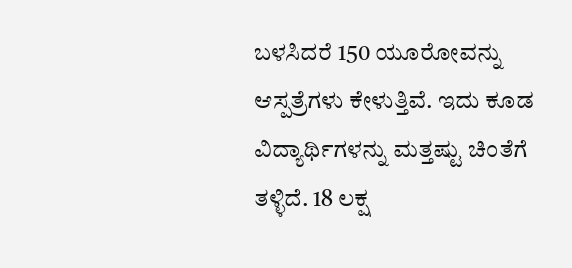ಬಳಸಿದರೆ 150 ಯೂರೋವನ್ನು ಆಸ್ಪತ್ರೆಗಳು ಕೇಳುತ್ತಿವೆ. ಇದು ಕೂಡ ವಿದ್ಯಾರ್ಥಿಗಳನ್ನು ಮತ್ತಷ್ಟು ಚಿಂತೆಗೆ ತಳ್ಳಿದೆ. 18 ಲಕ್ಷ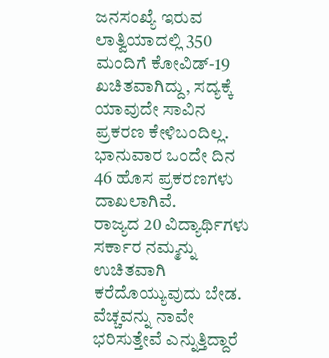ಜನಸಂಖ್ಯೆ ಇರುವ ಲಾತ್ವಿಯಾದಲ್ಲಿ 350 ಮಂದಿಗೆ ಕೋವಿಡ್-19 ಖಚಿತವಾಗಿದ್ದು, ಸದ್ಯಕ್ಕೆ ಯಾವುದೇ ಸಾವಿನ ಪ್ರಕರಣ ಕೇಳಿಬಂದಿಲ್ಲ. ಭಾನುವಾರ ಒಂದೇ ದಿನ 46 ಹೊಸ ಪ್ರಕರಣಗಳು ದಾಖಲಾಗಿವೆ.
ರಾಜ್ಯದ 20 ವಿದ್ಯಾರ್ಥಿಗಳು
ಸರ್ಕಾರ ನಮ್ಮನ್ನು ಉಚಿತವಾಗಿ ಕರೆದೊಯ್ಯುವುದು ಬೇಡ. ವೆಚ್ಚವನ್ನು ನಾವೇ ಭರಿಸುತ್ತೇವೆ ಎನ್ನುತ್ತಿದ್ದಾರೆ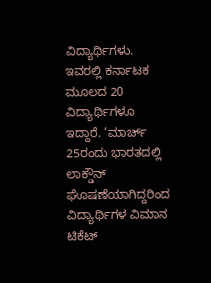ವಿದ್ಯಾರ್ಥಿಗಳು. ಇವರಲ್ಲಿ ಕರ್ನಾಟಕ ಮೂಲದ 20 ವಿದ್ಯಾರ್ಥಿಗಳೂ ಇದ್ದಾರೆ. ‘ಮಾರ್ಚ್ 25ರಂದು ಭಾರತದಲ್ಲಿ ಲಾಕ್ಡೌನ್ ಘೊಷಣೆಯಾಗಿದ್ದರಿಂದ ವಿದ್ಯಾರ್ಥಿಗಳ ವಿಮಾನ ಟಿಕೆಟ್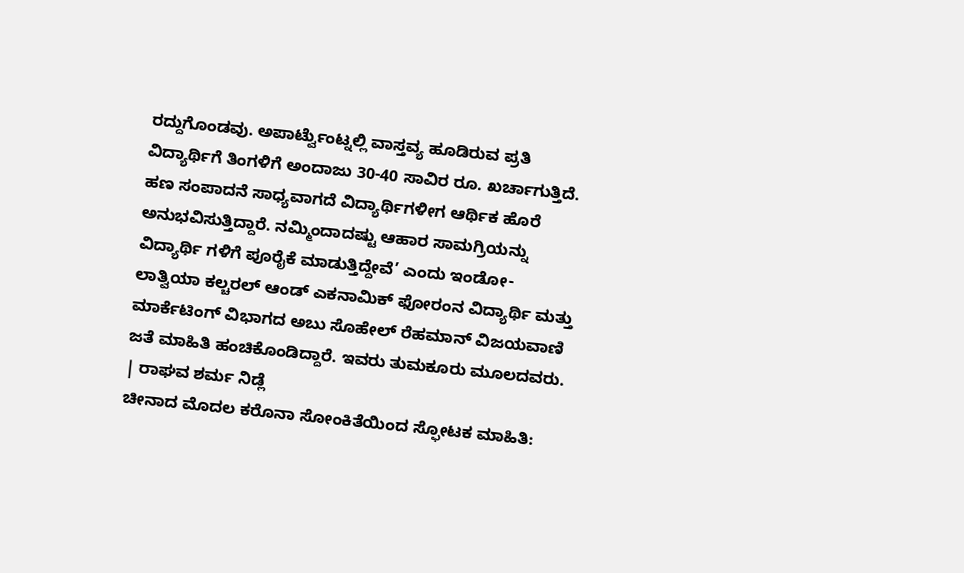ರದ್ದುಗೊಂಡವು. ಅಪಾರ್ಟ್ವೆುಂಟ್ನಲ್ಲಿ ವಾಸ್ತವ್ಯ ಹೂಡಿರುವ ಪ್ರತಿ ವಿದ್ಯಾರ್ಥಿಗೆ ತಿಂಗಳಿಗೆ ಅಂದಾಜು 30-40 ಸಾವಿರ ರೂ. ಖರ್ಚಾಗುತ್ತಿದೆ. ಹಣ ಸಂಪಾದನೆ ಸಾಧ್ಯವಾಗದೆ ವಿದ್ಯಾರ್ಥಿಗಳೀಗ ಆರ್ಥಿಕ ಹೊರೆ ಅನುಭವಿಸುತ್ತಿದ್ದಾರೆ. ನಮ್ಮಿಂದಾದಷ್ಟು ಆಹಾರ ಸಾಮಗ್ರಿಯನ್ನು ವಿದ್ಯಾರ್ಥಿ ಗಳಿಗೆ ಪೂರೈಕೆ ಮಾಡುತ್ತಿದ್ದೇವೆ’ ಎಂದು ಇಂಡೋ- ಲಾತ್ವಿಯಾ ಕಲ್ಚರಲ್ ಆಂಡ್ ಎಕನಾಮಿಕ್ ಫೋರಂನ ವಿದ್ಯಾರ್ಥಿ ಮತ್ತು ಮಾರ್ಕೆಟಿಂಗ್ ವಿಭಾಗದ ಅಬು ಸೊಹೇಲ್ ರೆಹಮಾನ್ ವಿಜಯವಾಣಿ ಜತೆ ಮಾಹಿತಿ ಹಂಚಿಕೊಂಡಿದ್ದಾರೆ. ಇವರು ತುಮಕೂರು ಮೂಲದವರು.
| ರಾಘವ ಶರ್ಮ ನಿಡ್ಲೆ
ಚೀನಾದ ಮೊದಲ ಕರೊನಾ ಸೋಂಕಿತೆಯಿಂದ ಸ್ಫೋಟಕ ಮಾಹಿತಿ: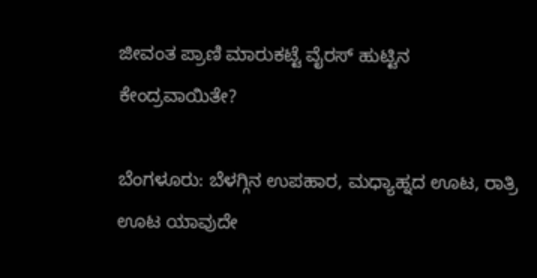ಜೀವಂತ ಪ್ರಾಣಿ ಮಾರುಕಟ್ಟೆ ವೈರಸ್ ಹುಟ್ಟಿನ ಕೇಂದ್ರವಾಯಿತೇ?

ಬೆಂಗಳೂರು: ಬೆಳಗ್ಗಿನ ಉಪಹಾರ, ಮಧ್ಯಾಹ್ನದ ಊಟ, ರಾತ್ರಿ ಊಟ ಯಾವುದೇ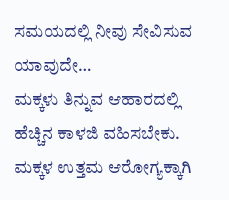ಸಮಯದಲ್ಲಿ ನೀವು ಸೇವಿಸುವ ಯಾವುದೇ…
ಮಕ್ಕಳು ತಿನ್ನುವ ಆಹಾರದಲ್ಲಿ ಹೆಚ್ಚಿನ ಕಾಳಜಿ ವಹಿಸಬೇಕು. ಮಕ್ಕಳ ಉತ್ತಮ ಆರೋಗ್ಯಕ್ಕಾಗಿ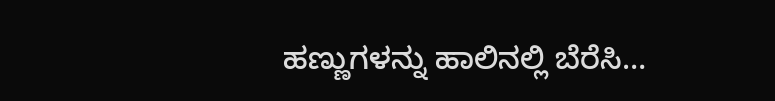ಹಣ್ಣುಗಳನ್ನು ಹಾಲಿನಲ್ಲಿ ಬೆರೆಸಿ…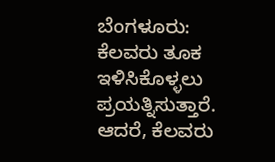ಬೆಂಗಳೂರು: ಕೆಲವರು ತೂಕ ಇಳಿಸಿಕೊಳ್ಳಲು ಪ್ರಯತ್ನಿಸುತ್ತಾರೆ. ಆದರೆ, ಕೆಲವರು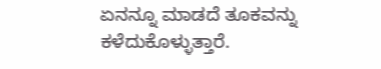ಏನನ್ನೂ ಮಾಡದೆ ತೂಕವನ್ನು ಕಳೆದುಕೊಳ್ಳುತ್ತಾರೆ.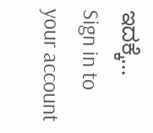ಇದಕ್ಕೆ…
Sign in to your account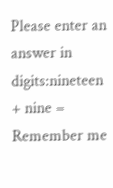Please enter an answer in digits:nineteen + nine =
Remember me